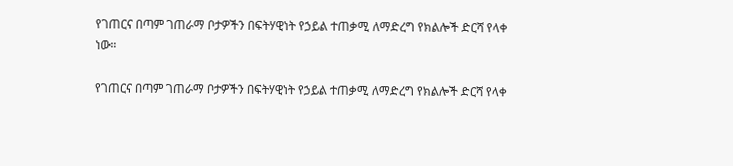የገጠርና በጣም ገጠራማ ቦታዎችን በፍትሃዊነት የኃይል ተጠቃሚ ለማድረግ የክልሎች ድርሻ የላቀ ነው።

የገጠርና በጣም ገጠራማ ቦታዎችን በፍትሃዊነት የኃይል ተጠቃሚ ለማድረግ የክልሎች ድርሻ የላቀ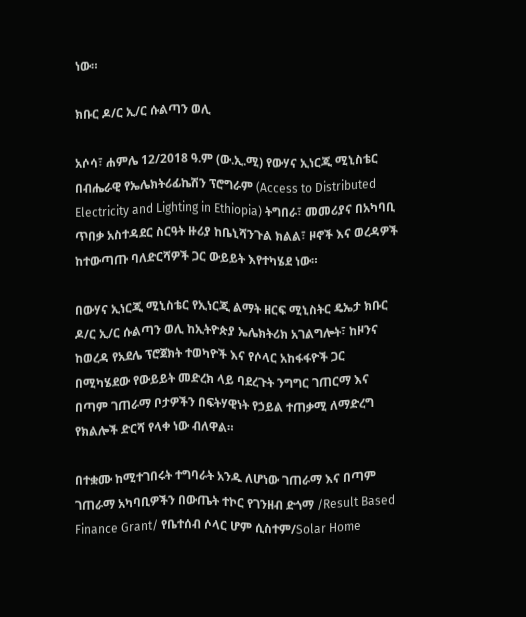ነው።

ክቡር ዶ/ር ኢ/ር ሱልጣን ወሊ

አሶሳ፣ ሐምሌ 12/2018 ዓ.ም (ው.ኢ.ሚ) የውሃና ኢነርጂ ሚኒስቴር በብሔራዊ የኤሌክትሪፊኬሽን ፕሮግራም (Access to Distributed Electricity and Lighting in Ethiopia) ትግበራ፣ መመሪያና በአካባቢ ጥበቃ አስተዳደር ስርዓት ዙሪያ ከቤኒሻንጉል ክልል፣ ዞኖች እና ወረዳዎች ከተውጣጡ ባለድርሻዎች ጋር ውይይት እየተካሄደ ነው።

በውሃና ኢነርጂ ሚኒስቴር የኢነርጂ ልማት ዘርፍ ሚኒስትር ዴኤታ ክቡር ዶ/ር ኢ/ር ሱልጣን ወሊ ከኢትዮጵያ ኤሌክትሪክ አገልግሎት፣ ከዞንና ከወረዳ የአደሌ ፕሮጀክት ተወካዮች እና የሶላር አከፋፋዮች ጋር በሚካሄደው የውይይት መድረክ ላይ ባደረጉት ንግግር ገጠርማ እና በጣም ገጠራማ ቦታዎችን በፍትሃዊነት የኃይል ተጠቃሚ ለማድረግ የክልሎች ድርሻ የላቀ ነው ብለዋል።

በተቋሙ ከሚተገበሩት ተግባራት አንዱ ለሆነው ገጠራማ እና በጣም ገጠራማ አካባቢዎችን በውጤት ተኮር የገንዘብ ድጎማ /Result Based Finance Grant/ የቤተሰብ ሶላር ሆም ሲስተም/Solar Home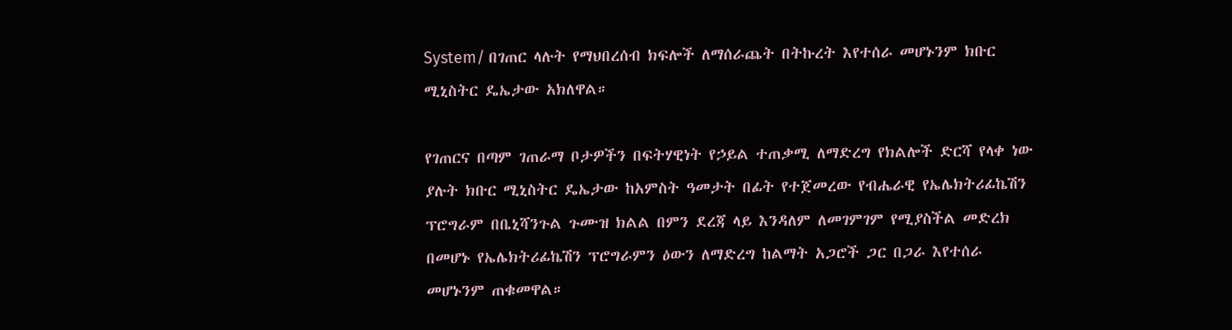System/ በገጠር ላሉት የማህበረሰብ ክፍሎች ለማሰራጨት በትኩረት እየተሰራ መሆኑንም ክቡር ሚኒስትር ዴኤታው አክለዋል።

የገጠርና በጣም ገጠራማ ቦታዎችን በፍትሃዊነት የኃይል ተጠቃሚ ለማድረግ የክልሎች ድርሻ የላቀ ነው ያሉት ክቡር ሚኒስትር ዴኤታው ከአምስት ዓመታት በፊት የተጀመረው የብሔራዊ የኤሌክትሪፊኬሽን ፕሮግራም በቤኒሻንጉል ጉሙዝ ክልል በምን ደረጃ ላይ እንዳለም ለመገምገም የሚያስችል መድረክ በመሆኑ የኤሌክትሪፊኬሽን ፕሮግራምን ዕውን ለማድረግ ከልማት አጋሮች ጋር በጋራ እየተሰራ መሆኑንም ጠቁመዋል።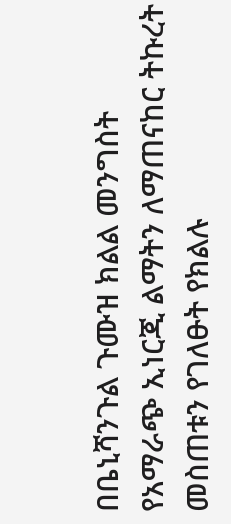በቤኒሻንጉል ጉሙዝ ክልል መንግስት የአማራጭ ኢነርጂ ልማትን ለማጠናከር ትኩረት መስጠቱን የገለፁት የክልሉ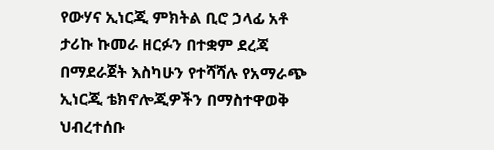የውሃና ኢነርጂ ምክትል ቢሮ ኃላፊ አቶ ታሪኩ ኩመራ ዘርፉን በተቋም ደረጃ በማደራጀት እስካሁን የተሻሻሉ የአማራጭ ኢነርጂ ቴክኖሎጂዎችን በማስተዋወቅ ህብረተሰቡ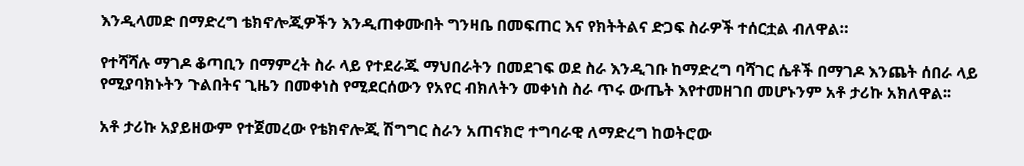እንዲላመድ በማድረግ ቴክኖሎጂዎችን እንዲጠቀሙበት ግንዛቤ በመፍጠር እና የክትትልና ድጋፍ ስራዎች ተሰርቷል ብለዋል።

የተሻሻሉ ማገዶ ቆጣቢን በማምረት ስራ ላይ የተደራጁ ማህበራትን በመደገፍ ወደ ስራ እንዲገቡ ከማድረግ ባሻገር ሴቶች በማገዶ እንጨት ሰበራ ላይ የሚያባክኑትን ጉልበትና ጊዜን በመቀነስ የሚደርሰውን የአየር ብክለትን መቀነስ ስራ ጥሩ ውጤት እየተመዘገበ መሆኑንም አቶ ታሪኩ አክለዋል፡፡

አቶ ታሪኩ አያይዘውም የተጀመረው የቴክኖሎጂ ሽግግር ስራን አጠናክሮ ተግባራዊ ለማድረግ ከወትሮው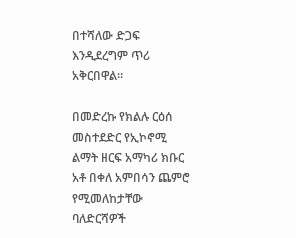በተሻለው ድጋፍ እንዲደረግም ጥሪ አቅርበዋል።

በመድረኩ የክልሉ ርዕሰ መስተደድር የኢኮኖሚ ልማት ዘርፍ አማካሪ ክቡር አቶ በቀለ አምበሳን ጨምሮ የሚመለከታቸው ባለድርሻዎች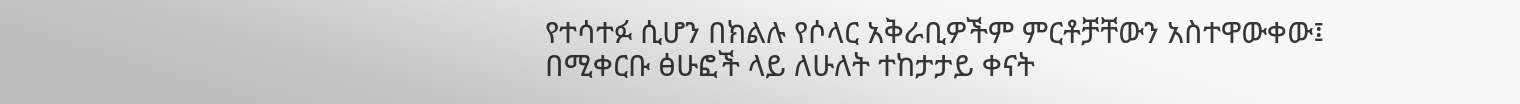የተሳተፉ ሲሆን በክልሉ የሶላር አቅራቢዎችም ምርቶቻቸውን አስተዋውቀው፤ በሚቀርቡ ፅሁፎች ላይ ለሁለት ተከታታይ ቀናት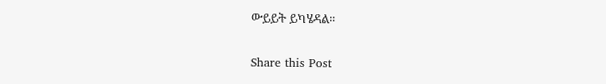ውይይት ይካሄዳል።

Share this Post